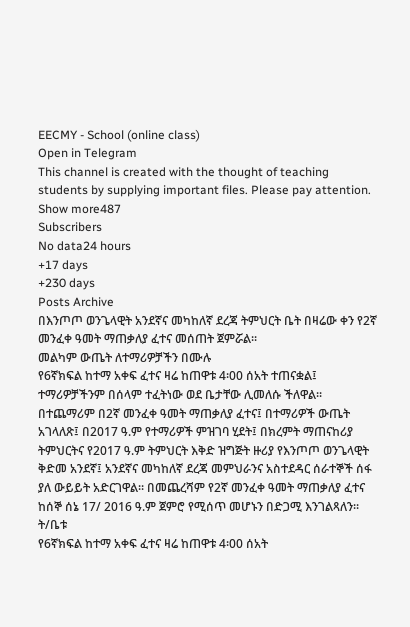EECMY - School (online class)
Open in Telegram
This channel is created with the thought of teaching students by supplying important files. Please pay attention.
Show more487
Subscribers
No data24 hours
+17 days
+230 days
Posts Archive
በእንጦጦ ወንጌላዊት አንደኛና መካከለኛ ደረጃ ትምህርት ቤት በዛሬው ቀን የ2ኛ መንፈቀ ዓመት ማጠቃለያ ፈተና መሰጠት ጀምሯል፡፡
መልካም ውጤት ለተማሪዎቻችን በሙሉ
የ6ኛክፍል ከተማ አቀፍ ፈተና ዛሬ ከጠዋቱ 4፡00 ሰአት ተጠናቋል፤ ተማሪዎቻችንም በሰላም ተፈትነው ወደ ቤታቸው ሊመለሱ ችለዋል፡፡
በተጨማሪም በ2ኛ መንፈቀ ዓመት ማጠቃለያ ፈተና፤ በተማሪዎች ውጤት አገላለጽ፤ በ2017 ዓ.ም የተማሪዎች ምዝገባ ሂደት፤ በክረምት ማጠናከሪያ ትምህርትና የ2017 ዓ.ም ትምህርት እቅድ ዝግጅት ዙሪያ የእንጦጦ ወንጌላዊት ቅድመ አንደኛ፤ አንደኛና መካከለኛ ደረጃ መምህራንና አስተደዳር ሰራተኞች ሰፋ ያለ ውይይት አድርገዋል። በመጨረሻም የ2ኛ መንፈቀ ዓመት ማጠቃለያ ፈተና ከሰኞ ሰኔ 17/ 2016 ዓ.ም ጀምሮ የሚሰጥ መሆኑን በድጋሚ እንገልጻለን፡፡
ት/ቤቱ
የ6ኛክፍል ከተማ አቀፍ ፈተና ዛሬ ከጠዋቱ 4፡00 ሰአት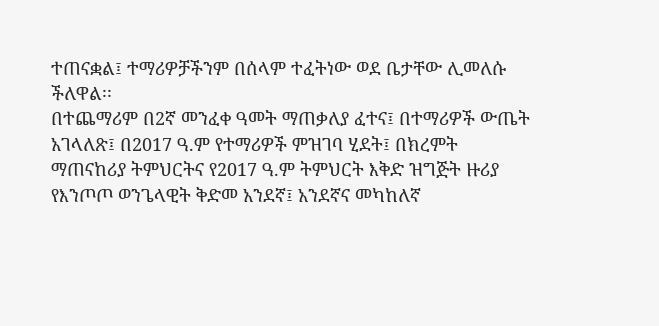ተጠናቋል፤ ተማሪዎቻችንም በሰላም ተፈትነው ወደ ቤታቸው ሊመለሱ ችለዋል፡፡
በተጨማሪም በ2ኛ መንፈቀ ዓመት ማጠቃለያ ፈተና፤ በተማሪዎች ውጤት አገላለጽ፤ በ2017 ዓ.ም የተማሪዎች ምዝገባ ሂደት፤ በክረምት ማጠናከሪያ ትምህርትና የ2017 ዓ.ም ትምህርት እቅድ ዝግጅት ዙሪያ የእንጦጦ ወንጌላዊት ቅድመ አንደኛ፤ አንደኛና መካከለኛ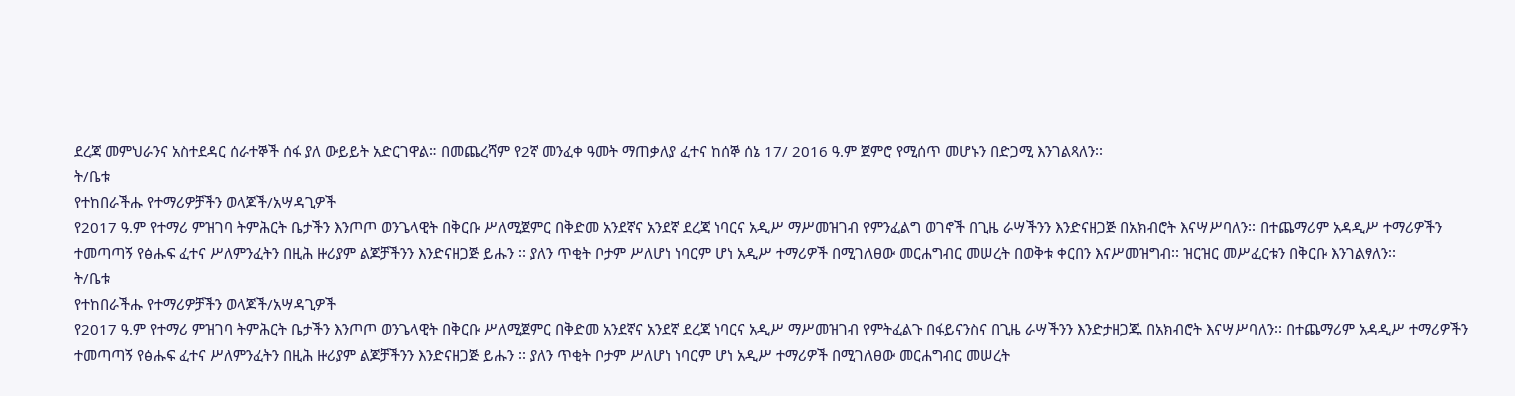ደረጃ መምህራንና አስተደዳር ሰራተኞች ሰፋ ያለ ውይይት አድርገዋል። በመጨረሻም የ2ኛ መንፈቀ ዓመት ማጠቃለያ ፈተና ከሰኞ ሰኔ 17/ 2016 ዓ.ም ጀምሮ የሚሰጥ መሆኑን በድጋሚ እንገልጻለን፡፡
ት/ቤቱ
የተከበራችሑ የተማሪዎቻችን ወላጆች/አሣዳጊዎች
የ2017 ዓ.ም የተማሪ ምዝገባ ትምሕርት ቤታችን እንጦጦ ወንጌላዊት በቅርቡ ሥለሚጀምር በቅድመ አንደኛና አንደኛ ደረጃ ነባርና አዲሥ ማሥመዝገብ የምንፈልግ ወገኖች በጊዜ ራሣችንን እንድናዘጋጅ በአክብሮት እናሣሥባለን፡፡ በተጨማሪም አዳዲሥ ተማሪዎችን ተመጣጣኝ የፅሑፍ ፈተና ሥለምንፈትን በዚሕ ዙሪያም ልጆቻችንን እንድናዘጋጅ ይሑን ፡፡ ያለን ጥቂት ቦታም ሥለሆነ ነባርም ሆነ አዲሥ ተማሪዎች በሚገለፀው መርሐግብር መሠረት በወቅቱ ቀርበን እናሥመዝግብ፡፡ ዝርዝር መሥፈርቱን በቅርቡ እንገልፃለን፡፡
ት/ቤቱ
የተከበራችሑ የተማሪዎቻችን ወላጆች/አሣዳጊዎች
የ2017 ዓ.ም የተማሪ ምዝገባ ትምሕርት ቤታችን እንጦጦ ወንጌላዊት በቅርቡ ሥለሚጀምር በቅድመ አንደኛና አንደኛ ደረጃ ነባርና አዲሥ ማሥመዝገብ የምትፈልጉ በፋይናንስና በጊዜ ራሣችንን እንድታዘጋጁ በአክብሮት እናሣሥባለን፡፡ በተጨማሪም አዳዲሥ ተማሪዎችን ተመጣጣኝ የፅሑፍ ፈተና ሥለምንፈትን በዚሕ ዙሪያም ልጆቻችንን እንድናዘጋጅ ይሑን ፡፡ ያለን ጥቂት ቦታም ሥለሆነ ነባርም ሆነ አዲሥ ተማሪዎች በሚገለፀው መርሐግብር መሠረት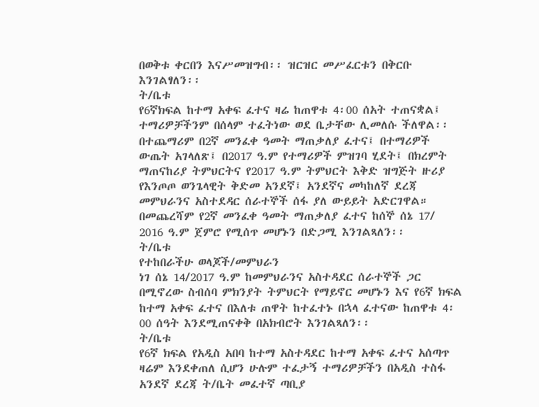በወቅቱ ቀርበን እናሥመዝግብ፡፡ ዝርዝር መሥፈርቱን በቅርቡ እንገልፃለን፡፡
ት/ቤቱ
የ6ኛክፍል ከተማ አቀፍ ፈተና ዛሬ ከጠዋቱ 4፡00 ሰአት ተጠናቋል፤ ተማሪዎቻችንም በሰላም ተፈትነው ወደ ቤታቸው ሊመለሱ ችለዋል፡፡
በተጨማሪም በ2ኛ መንፈቀ ዓመት ማጠቃለያ ፈተና፤ በተማሪዎች ውጤት አገላለጽ፤ በ2017 ዓ.ም የተማሪዎች ምዝገባ ሂደት፤ በክረምት ማጠናከሪያ ትምህርትና የ2017 ዓ.ም ትምህርት እቅድ ዝግጅት ዙሪያ የእንጦጦ ወንጌላዊት ቅድመ አንደኛ፤ አንደኛና መካከለኛ ደረጃ መምህራንና አስተደዳር ሰራተኞች ሰፋ ያለ ውይይት አድርገዋል። በመጨረሻም የ2ኛ መንፈቀ ዓመት ማጠቃለያ ፈተና ከሰኞ ሰኔ 17/ 2016 ዓ.ም ጀምሮ የሚሰጥ መሆኑን በድጋሚ እንገልጻለን፡፡
ት/ቤቱ
የተከበራችሁ ወላጆች/መምህራን
ነገ ሰኔ 14/2017 ዓ.ም ከመምህራንና አስተዳደር ሰራተኞች ጋር በሚኖረው ስብሰባ ምክንያት ትምህርት የማይኖር መሆኑን እና የ6ኛ ክፍል ከተማ አቀፍ ፈተና በእለቱ ጠዋት ከተፈተኑ በኋላ ፈተናው ከጠዋቱ 4፡00 ሰዓት እንደሚጠናቀቅ በአክብሮት እንገልጻለን፡፡
ት/ቤቱ
የ6ኛ ክፍል የአዲስ አበባ ከተማ አስተዳደር ከተማ አቀፍ ፈተና አሰጣጥ ዛሬም እንደቀጠለ ሲሆን ሁሉም ተፈታኝ ተማሪዎቻችን በአዲስ ተስፋ አንደኛ ደረጃ ት/ቤት መፈተኛ ጣቢያ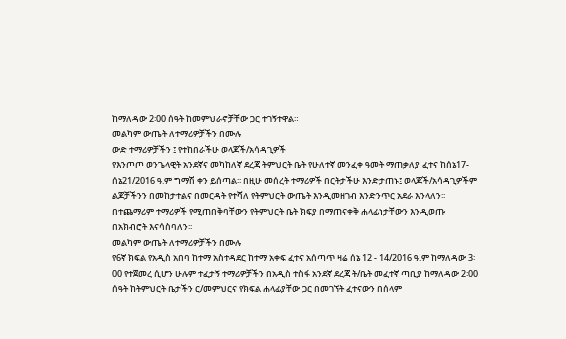ከማለዳው 2፡00 ሰዓት ከመምህራኖቻቸው ጋር ተገኝተዋል።
መልካም ውጤት ለተማሪዎቻችን በሙሉ
ውድ ተማሪዎቻችን ፤ የተከበራችሁ ወላጆች/አሳዳጊዎች
የእንጦጦ ወንጌላዊት አንደኛና መካከለኛ ደረጃ ትምህርት ቤት የሁለተኛ መንፈቀ ዓመት ማጠቃለያ ፈተና ከሰኔ17-ሰኔ21/2016 ዓ.ም ግማሽ ቀን ይሰጣል፡፡ በዚሁ መሰረት ተማሪዎች በርትታችሁ እንድታጠኑ፤ ወላጆች/አሳዳጊዎችም ልጆቻችንን በመከታተልና በመርዳት የተሻለ የትምህርት ውጤት እንዲመዘገብ እንድንጥር አደራ እንላለን፡፡ በተጨማሪም ተማሪዎች የሚጠበቅባቸውን የትምህርት ቤት ክፍያ በማጠናቀቅ ሐላፊነታቸውን እንዲወጡ በአክብሮት እናሳስባለን፡፡
መልካም ውጤት ለተማሪዎቻችን በሙሉ
የ6ኛ ክፍል የአዲስ አበባ ከተማ አስተዳደር ከተማ አቀፍ ፈተና አሰጣጥ ዛሬ ሰኔ 12 - 14/2016 ዓ.ም ከማለዳው 3፡00 የተጀመረ ሲሆን ሁሉም ተፈታኝ ተማሪዎቻችን በአዲስ ተስፋ አንደኛ ደረጃ ት/ቤት መፈተኛ ጣቢያ ከማለዳው 2፡00 ሰዓት ከትምህርት ቤታችን ር/መምህርና የክፍል ሐላፊያቸው ጋር በመገኘት ፈተናውን በሰላም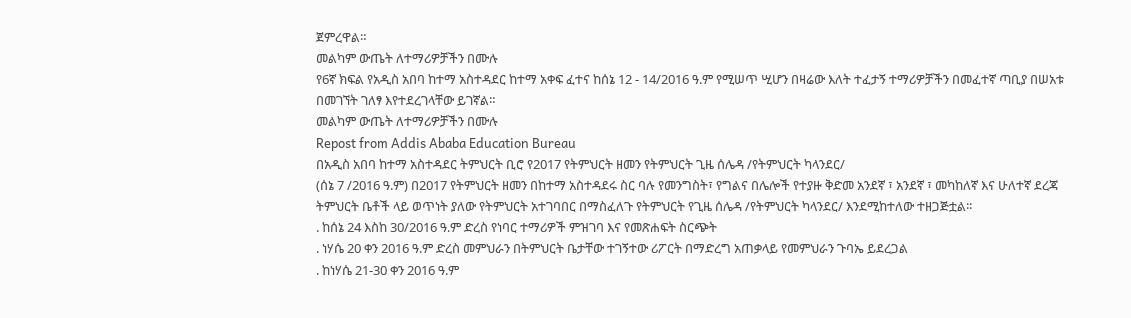ጀምረዋል።
መልካም ውጤት ለተማሪዎቻችን በሙሉ
የ6ኛ ክፍል የአዲስ አበባ ከተማ አስተዳደር ከተማ አቀፍ ፈተና ከሰኔ 12 - 14/2016 ዓ.ም የሚሠጥ ሢሆን በዛሬው እለት ተፈታኝ ተማሪዎቻችን በመፈተኛ ጣቢያ በሠአቱ በመገኘት ገለፃ እየተደረገላቸው ይገኛል።
መልካም ውጤት ለተማሪዎቻችን በሙሉ
Repost from Addis Ababa Education Bureau
በአዲስ አበባ ከተማ አስተዳደር ትምህርት ቢሮ የ2017 የትምህርት ዘመን የትምህርት ጊዜ ሰሌዳ /የትምህርት ካላንደር/
(ሰኔ 7 /2016 ዓ.ም) በ2017 የትምህርት ዘመን በከተማ አስተዳደሩ ስር ባሉ የመንግስት፣ የግልና በሌሎች የተያዙ ቅድመ አንደኛ ፣ አንደኛ ፣ መካከለኛ እና ሁለተኛ ደረጃ ትምህርት ቤቶች ላይ ወጥነት ያለው የትምህርት አተገባበር በማስፈለጉ የትምህርት የጊዜ ሰሌዳ /የትምህርት ካላንደር/ እንደሚከተለው ተዘጋጅቷል፡፡
. ከሰኔ 24 እስከ 30/2016 ዓ.ም ድረስ የነባር ተማሪዎች ምዝገባ እና የመጽሐፍት ስርጭት
. ነሃሴ 20 ቀን 2016 ዓ.ም ድረስ መምህራን በትምህርት ቤታቸው ተገኝተው ሪፖርት በማድረግ አጠቃላይ የመምህራን ጉባኤ ይደረጋል
. ከነሃሴ 21-30 ቀን 2016 ዓ.ም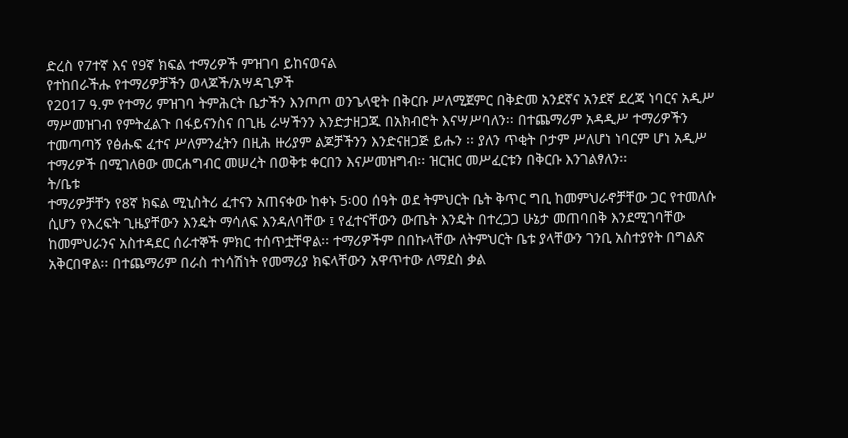ድረስ የ7ተኛ እና የ9ኛ ክፍል ተማሪዎች ምዝገባ ይከናወናል
የተከበራችሑ የተማሪዎቻችን ወላጆች/አሣዳጊዎች
የ2017 ዓ.ም የተማሪ ምዝገባ ትምሕርት ቤታችን እንጦጦ ወንጌላዊት በቅርቡ ሥለሚጀምር በቅድመ አንደኛና አንደኛ ደረጃ ነባርና አዲሥ ማሥመዝገብ የምትፈልጉ በፋይናንስና በጊዜ ራሣችንን እንድታዘጋጁ በአክብሮት እናሣሥባለን፡፡ በተጨማሪም አዳዲሥ ተማሪዎችን ተመጣጣኝ የፅሑፍ ፈተና ሥለምንፈትን በዚሕ ዙሪያም ልጆቻችንን እንድናዘጋጅ ይሑን ፡፡ ያለን ጥቂት ቦታም ሥለሆነ ነባርም ሆነ አዲሥ ተማሪዎች በሚገለፀው መርሐግብር መሠረት በወቅቱ ቀርበን እናሥመዝግብ፡፡ ዝርዝር መሥፈርቱን በቅርቡ እንገልፃለን፡፡
ት/ቤቱ
ተማሪዎቻቸን የ8ኛ ክፍል ሚኒስትሪ ፈተናን አጠናቀው ከቀኑ 5፡00 ሰዓት ወደ ትምህርት ቤት ቅጥር ግቢ ከመምህራኖቻቸው ጋር የተመለሱ ሲሆን የእረፍት ጊዜያቸውን እንዴት ማሳለፍ እንዳለባቸው ፤ የፈተናቸውን ውጤት እንዴት በተረጋጋ ሁኔታ መጠባበቅ እንደሚገባቸው ከመምህራንና አስተዳደር ሰራተኞች ምክር ተሰጥቷቸዋል፡፡ ተማሪዎችም በበኩላቸው ለትምህርት ቤቱ ያላቸውን ገንቢ አስተያየት በግልጽ አቅርበዋል፡፡ በተጨማሪም በራስ ተነሳሽነት የመማሪያ ክፍላቸውን አዋጥተው ለማደስ ቃል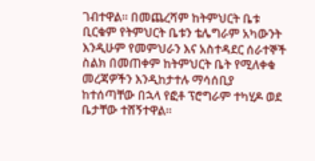ገብተዋል፡፡ በመጨረሻም ከትምህርት ቤቱ ቢርቁም የትምህርት ቤቱን ቴሌግራም አካውንት እንዲሁም የመምህራን እና አስተዳደር ሰራተኞች ስልክ በመጠቀም ከትምህርት ቤት የሚለቀቁ መረጃዎችን እንዲከታተሉ ማሳሰቢያ ከተሰጣቸው በኋላ የፎቶ ፕሮግራም ተካሂዶ ወደ ቤታቸው ተሸኝተዋል፡፡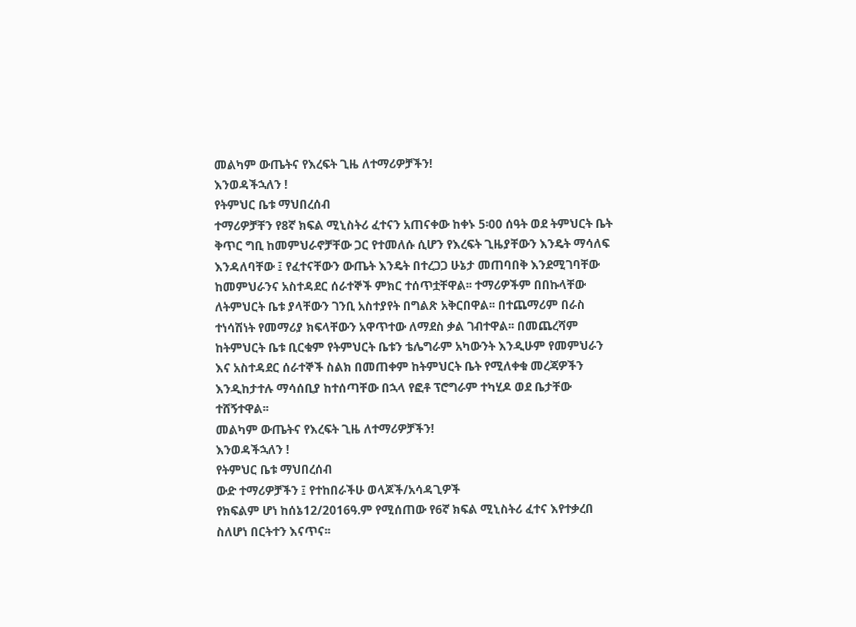መልካም ውጤትና የእረፍት ጊዜ ለተማሪዎቻችን!
እንወዳችኋለን !
የትምህር ቤቱ ማህበረሰብ
ተማሪዎቻቸን የ8ኛ ክፍል ሚኒስትሪ ፈተናን አጠናቀው ከቀኑ 5፡00 ሰዓት ወደ ትምህርት ቤት ቅጥር ግቢ ከመምህራኖቻቸው ጋር የተመለሱ ሲሆን የእረፍት ጊዜያቸውን እንዴት ማሳለፍ እንዳለባቸው ፤ የፈተናቸውን ውጤት እንዴት በተረጋጋ ሁኔታ መጠባበቅ እንደሚገባቸው ከመምህራንና አስተዳደር ሰራተኞች ምክር ተሰጥቷቸዋል፡፡ ተማሪዎችም በበኩላቸው ለትምህርት ቤቱ ያላቸውን ገንቢ አስተያየት በግልጽ አቅርበዋል፡፡ በተጨማሪም በራስ ተነሳሽነት የመማሪያ ክፍላቸውን አዋጥተው ለማደስ ቃል ገብተዋል፡፡ በመጨረሻም ከትምህርት ቤቱ ቢርቁም የትምህርት ቤቱን ቴሌግራም አካውንት እንዲሁም የመምህራን እና አስተዳደር ሰራተኞች ስልክ በመጠቀም ከትምህርት ቤት የሚለቀቁ መረጃዎችን እንዲከታተሉ ማሳሰቢያ ከተሰጣቸው በኋላ የፎቶ ፕሮግራም ተካሂዶ ወደ ቤታቸው ተሸኝተዋል፡፡
መልካም ውጤትና የእረፍት ጊዜ ለተማሪዎቻችን!
እንወዳችኋለን !
የትምህር ቤቱ ማህበረሰብ
ውድ ተማሪዎቻችን ፤ የተከበራችሁ ወላጆች/አሳዳጊዎች
የክፍልም ሆነ ከሰኔ12/2016ዓ.ም የሚሰጠው የ6ኛ ክፍል ሚኒስትሪ ፈተና እየተቃረበ ስለሆነ በርትተን እናጥና፡፡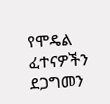የሞዴል ፈተናዎችን ደጋግመን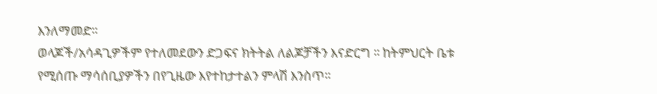እንለማመድ፡፡
ወላጆች/አሳዳጊዎችም የተለመደውን ድጋፍና ክትትል ለልጆቻችን እናድርግ ፡፡ ከትምህርት ቤቱ የሚሰጡ ማሳሰቢያዎችን በየጊዜው እየተከታተልን ምላሽ እንስጥ፡፡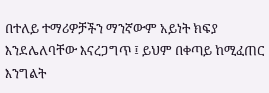በተለይ ተማሪዎቻችን ማንኛውም አይነት ክፍያ እንደሌለባቸው እናረጋግጥ ፤ ይህም በቀጣይ ከሚፈጠር እንግልት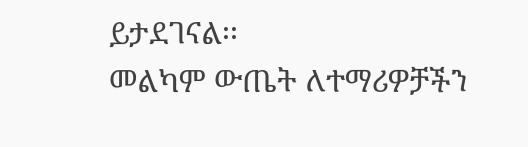ይታደገናል፡፡
መልካም ውጤት ለተማሪዎቻችን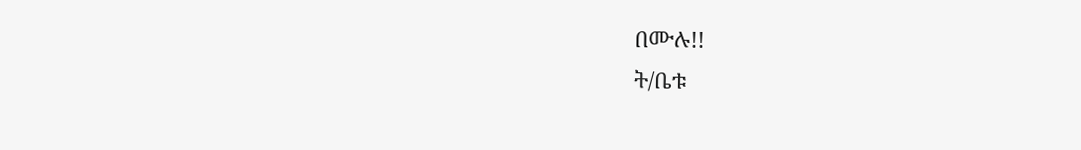በሙሉ!!
ት/ቤቱ